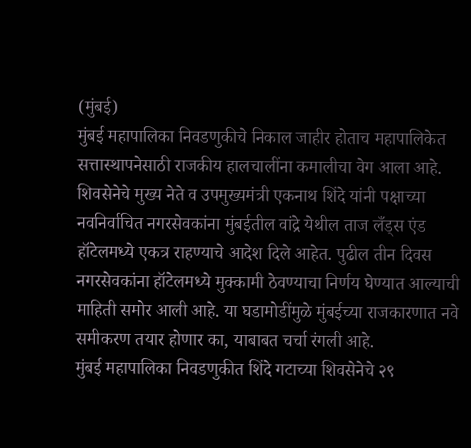(मुंबई)
मुंबई महापालिका निवडणुकीचे निकाल जाहीर होताच महापालिकेत सत्तास्थापनेसाठी राजकीय हालचालींना कमालीचा वेग आला आहे. शिवसेनेचे मुख्य नेते व उपमुख्यमंत्री एकनाथ शिंदे यांनी पक्षाच्या नवनिर्वाचित नगरसेवकांना मुंबईतील वांद्रे येथील ताज लँड्स एंड हॉटेलमध्ये एकत्र राहण्याचे आदेश दिले आहेत. पुढील तीन दिवस नगरसेवकांना हॉटेलमध्ये मुक्कामी ठेवण्याचा निर्णय घेण्यात आल्याची माहिती समोर आली आहे. या घडामोडींमुळे मुंबईच्या राजकारणात नवे समीकरण तयार होणार का, याबाबत चर्चा रंगली आहे.
मुंबई महापालिका निवडणुकीत शिंदे गटाच्या शिवसेनेचे २९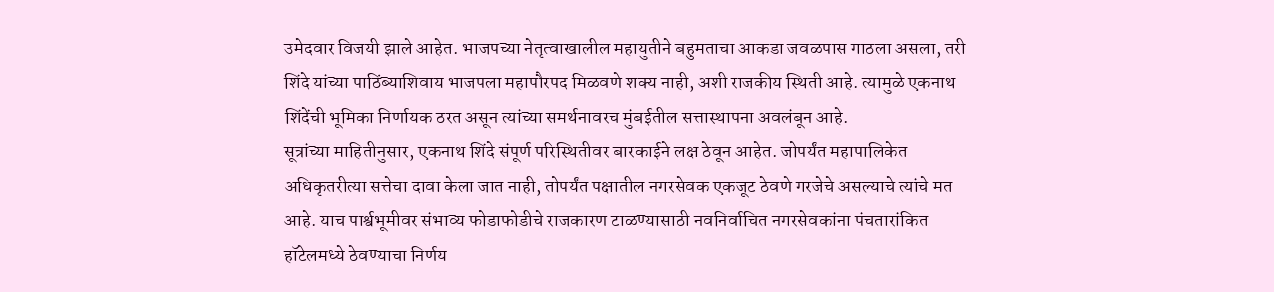उमेदवार विजयी झाले आहेत. भाजपच्या नेतृत्वाखालील महायुतीने बहुमताचा आकडा जवळपास गाठला असला, तरी शिंदे यांच्या पाठिंब्याशिवाय भाजपला महापौरपद मिळवणे शक्य नाही, अशी राजकीय स्थिती आहे. त्यामुळे एकनाथ शिंदेंची भूमिका निर्णायक ठरत असून त्यांच्या समर्थनावरच मुंबईतील सत्तास्थापना अवलंबून आहे.
सूत्रांच्या माहितीनुसार, एकनाथ शिंदे संपूर्ण परिस्थितीवर बारकाईने लक्ष ठेवून आहेत. जोपर्यंत महापालिकेत अधिकृतरीत्या सत्तेचा दावा केला जात नाही, तोपर्यंत पक्षातील नगरसेवक एकजूट ठेवणे गरजेचे असल्याचे त्यांचे मत आहे. याच पार्श्वभूमीवर संभाव्य फोडाफोडीचे राजकारण टाळण्यासाठी नवनिर्वाचित नगरसेवकांना पंचतारांकित हॉटेलमध्ये ठेवण्याचा निर्णय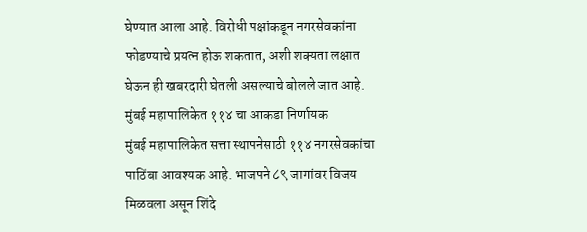घेण्यात आला आहे. विरोधी पक्षांकडून नगरसेवकांना फोडण्याचे प्रयत्न होऊ शकतात, अशी शक्यता लक्षात घेऊन ही खबरदारी घेतली असल्याचे बोलले जात आहे.
मुंबई महापालिकेत ११४ चा आकडा निर्णायक
मुंबई महापालिकेत सत्ता स्थापनेसाठी ११४ नगरसेवकांचा पाठिंबा आवश्यक आहे. भाजपने ८९ जागांवर विजय मिळवला असून शिंदे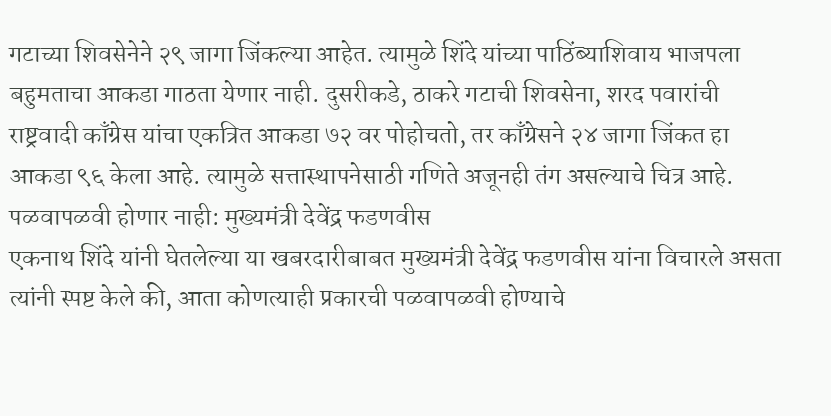गटाच्या शिवसेनेने २९ जागा जिंकल्या आहेत. त्यामुळे शिंदे यांच्या पाठिंब्याशिवाय भाजपला बहुमताचा आकडा गाठता येणार नाही. दुसरीकडे, ठाकरे गटाची शिवसेना, शरद पवारांची राष्ट्रवादी काँग्रेस यांचा एकत्रित आकडा ७२ वर पोहोचतो, तर काँग्रेसने २४ जागा जिंकत हा आकडा ९६ केला आहे. त्यामुळे सत्तास्थापनेसाठी गणिते अजूनही तंग असल्याचे चित्र आहे.
पळवापळवी होणार नाही: मुख्यमंत्री देवेंद्र फडणवीस
एकनाथ शिंदे यांनी घेतलेल्या या खबरदारीबाबत मुख्यमंत्री देवेंद्र फडणवीस यांना विचारले असता त्यांनी स्पष्ट केले की, आता कोणत्याही प्रकारची पळवापळवी होण्याचे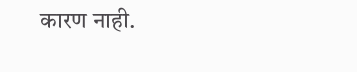कारण नाही.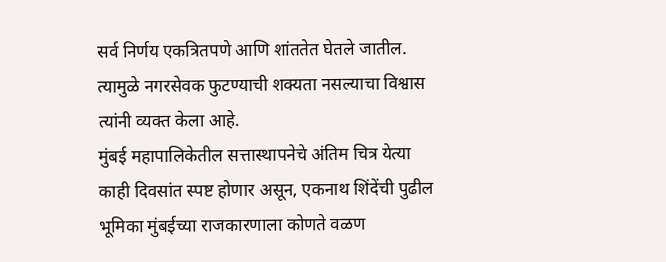सर्व निर्णय एकत्रितपणे आणि शांततेत घेतले जातील. त्यामुळे नगरसेवक फुटण्याची शक्यता नसल्याचा विश्वास त्यांनी व्यक्त केला आहे.
मुंबई महापालिकेतील सत्तास्थापनेचे अंतिम चित्र येत्या काही दिवसांत स्पष्ट होणार असून, एकनाथ शिंदेंची पुढील भूमिका मुंबईच्या राजकारणाला कोणते वळण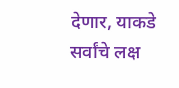देणार, याकडे सर्वांचे लक्ष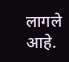लागले आहे.